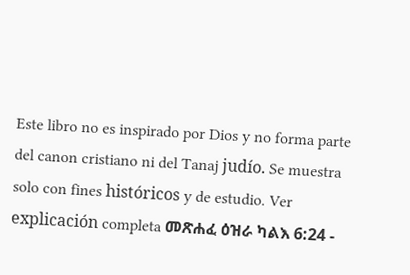Este libro no es inspirado por Dios y no forma parte del canon cristiano ni del Tanaj judío. Se muestra solo con fines históricos y de estudio. Ver explicación completa መጽሐፈ ዕዝራ ካልእ 6:24 -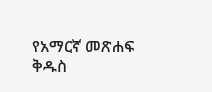የአማርኛ መጽሐፍ ቅዱስ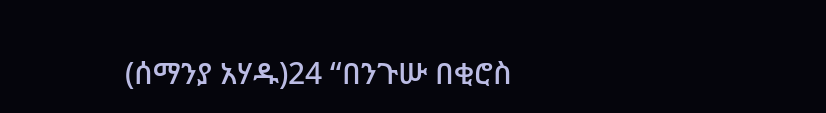(ሰማንያ አሃዱ)24 “በንጉሡ በቂሮስ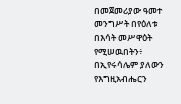በመጀመሪያው ዓመተ መንግሥት በየዕለቱ በእሳት መሥዋዕት የሚሠዉበትን፥ በኢየሩሳሌም ያለውን የእግዚአብሔርን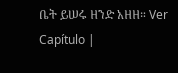ቤት ይሠሩ ዘንድ አዘዘ። Ver Capítulo |